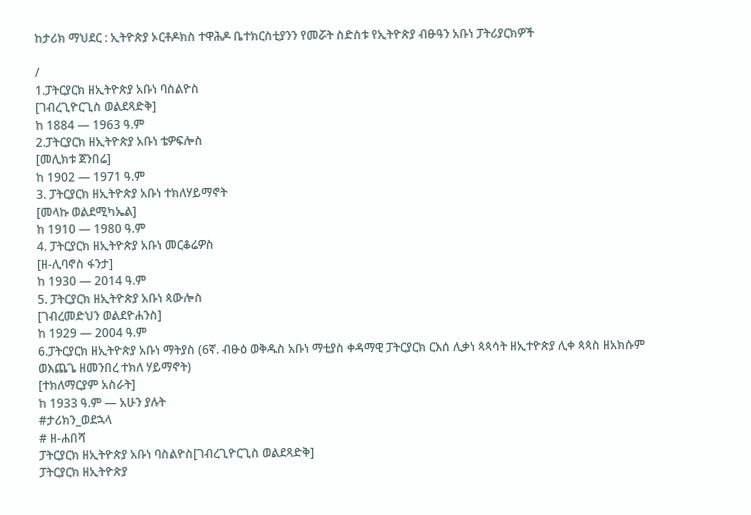ከታሪክ ማህደር : ኢትዮጵያ ኦርቶዶክስ ተዋሕዶ ቤተክርስቲያንን የመሯት ስድስቱ የኢትዮጵያ ብፁዓን አቡነ ፓትሪያርክዎች

/
1.ፓትርያርክ ዘኢትዮጵያ አቡነ ባስልዮስ
[ገብረጊዮርጊስ ወልደጻድቅ]
ከ 1884 — 1963 ዓ.ም
2.ፓትርያርክ ዘኢትዮጵያ አቡነ ቴዎፍሎስ
[መሊክቱ ጀንበሬ]
ከ 1902 — 1971 ዓ.ም
3. ፓትርያርክ ዘኢትዮጵያ አቡነ ተክለሃይማኖት
[መላኩ ወልደሚካኤል]
ከ 1910 — 1980 ዓ.ም
4. ፓትርያርክ ዘኢትዮጵያ አቡነ መርቆሬዎስ
[ዘ-ሊባኖስ ፋንታ]
ከ 1930 — 2014 ዓ.ም
5. ፓትርያርክ ዘኢትዮጵያ አቡነ ጳውሎስ
[ገብረመድህን ወልደዮሐንስ]
ከ 1929 — 2004 ዓ.ም
6.ፓትርያርክ ዘኢትዮጵያ አቡነ ማትያስ (6ኛ. ብፁዕ ወቅዱስ አቡነ ማቲያስ ቀዳማዊ ፓትርያርክ ርእሰ ሊቃነ ጳጳሳት ዘኢተዮጵያ ሊቀ ጳጳስ ዘአክሱም ወእጨጌ ዘመንበረ ተክለ ሃይማኖት)
[ተክለማርያም አስራት]
ከ 1933 ዓ.ም — አሁን ያሉት
#ታሪክን_ወደኋላ
# ዘ-ሐበሻ
ፓትርያርክ ዘኢትዮጵያ አቡነ ባስልዮስ[ገብረጊዮርጊስ ወልደጻድቅ]
ፓትርያርክ ዘኢትዮጵያ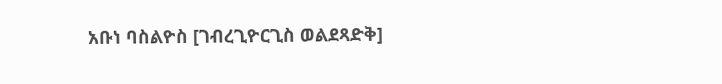አቡነ ባስልዮስ [ገብረጊዮርጊስ ወልደጻድቅ]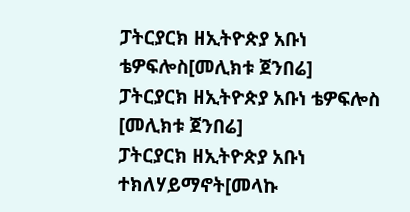ፓትርያርክ ዘኢትዮጵያ አቡነ ቴዎፍሎስ[መሊክቱ ጀንበሬ]
ፓትርያርክ ዘኢትዮጵያ አቡነ ቴዎፍሎስ [መሊክቱ ጀንበሬ]
ፓትርያርክ ዘኢትዮጵያ አቡነ ተክለሃይማኖት[መላኩ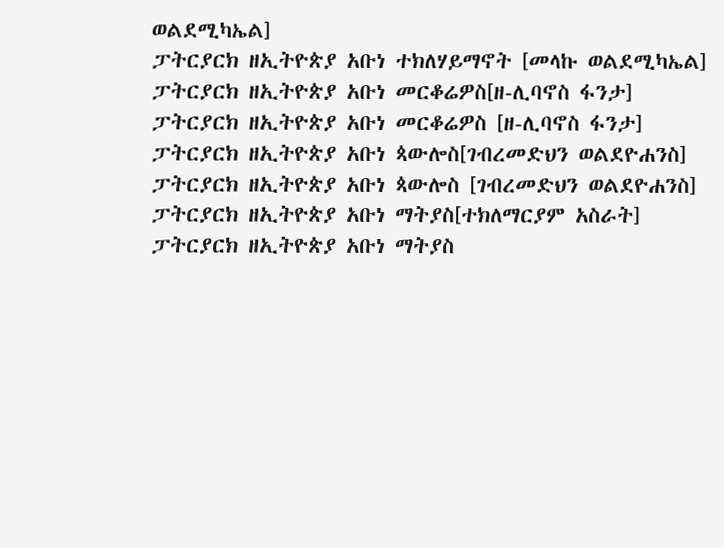ወልደሚካኤል]
ፓትርያርክ ዘኢትዮጵያ አቡነ ተክለሃይማኖት [መላኩ ወልደሚካኤል]
ፓትርያርክ ዘኢትዮጵያ አቡነ መርቆሬዎስ[ዘ-ሊባኖስ ፋንታ]
ፓትርያርክ ዘኢትዮጵያ አቡነ መርቆሬዎስ [ዘ-ሊባኖስ ፋንታ]
ፓትርያርክ ዘኢትዮጵያ አቡነ ጳውሎስ[ገብረመድህን ወልደዮሐንስ]
ፓትርያርክ ዘኢትዮጵያ አቡነ ጳውሎስ [ገብረመድህን ወልደዮሐንስ]
ፓትርያርክ ዘኢትዮጵያ አቡነ ማትያስ[ተክለማርያም አስራት]
ፓትርያርክ ዘኢትዮጵያ አቡነ ማትያስ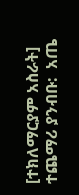[ተክለማርያም አስራት]
ተጨማሪ ያንብቡ:  አጤ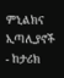ምኒልክና ኢጣሊያኖች - ከታሪክ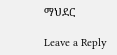ማህደር

Leave a Reply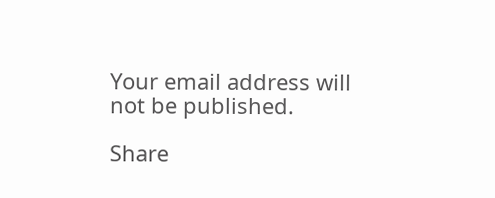Your email address will not be published.

Share